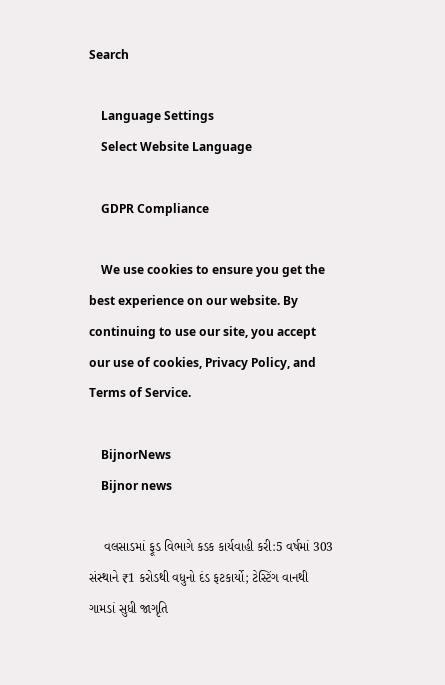Search

    Language Settings
    Select Website Language

    GDPR Compliance

    We use cookies to ensure you get the best experience on our website. By continuing to use our site, you accept our use of cookies, Privacy Policy, and Terms of Service.

    BijnorNews
    Bijnor news

    વલસાડમાં ફૂડ વિભાગે કડક કાર્યવાહી કરી:5 વર્ષમાં 303 સંસ્થાને ₹1 કરોડથી વધુનો દંડ ફટકાર્યો; ટેસ્ટિંગ વાનથી ગામડાં સુધી જાગૃતિ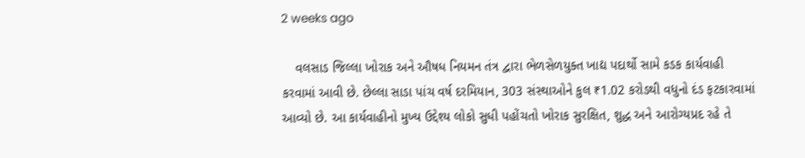2 weeks ago

    વલસાડ જિલ્લા ખોરાક અને ઔષધ નિયમન તંત્ર દ્વારા ભેળસેળયુક્ત ખાદ્ય પદાર્થો સામે કડક કાર્યવાહી કરવામાં આવી છે. છેલ્લા સાડા પાંચ વર્ષ દરમિયાન, 303 સંસ્થાઓને કુલ ₹1.02 કરોડથી વધુનો દંડ ફટકારવામાં આવ્યો છે. આ કાર્યવાહીનો મુખ્ય ઉદ્દેશ્ય લોકો સુધી પહોંચતો ખોરાક સુરક્ષિત, શુદ્ધ અને આરોગ્યપ્રદ રહે તે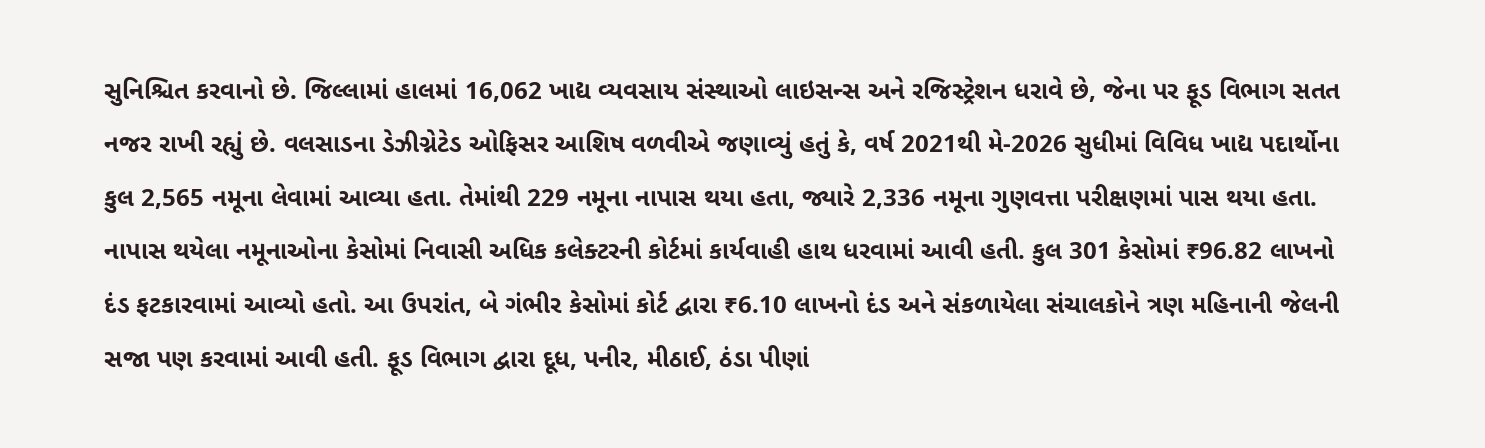સુનિશ્ચિત કરવાનો છે. જિલ્લામાં હાલમાં 16,062 ખાદ્ય વ્યવસાય સંસ્થાઓ લાઇસન્સ અને રજિસ્ટ્રેશન ધરાવે છે, જેના પર ફૂડ વિભાગ સતત નજર રાખી રહ્યું છે. વલસાડના ડેઝીગ્નેટેડ ઓફિસર આશિષ વળવીએ જણાવ્યું હતું કે, વર્ષ 2021થી મે-2026 સુધીમાં વિવિધ ખાદ્ય પદાર્થોના કુલ 2,565 નમૂના લેવામાં આવ્યા હતા. તેમાંથી 229 નમૂના નાપાસ થયા હતા, જ્યારે 2,336 નમૂના ગુણવત્તા પરીક્ષણમાં પાસ થયા હતા. નાપાસ થયેલા નમૂનાઓના કેસોમાં નિવાસી અધિક કલેક્ટરની કોર્ટમાં કાર્યવાહી હાથ ધરવામાં આવી હતી. કુલ 301 કેસોમાં ₹96.82 લાખનો દંડ ફટકારવામાં આવ્યો હતો. આ ઉપરાંત, બે ગંભીર કેસોમાં કોર્ટ દ્વારા ₹6.10 લાખનો દંડ અને સંકળાયેલા સંચાલકોને ત્રણ મહિનાની જેલની સજા પણ કરવામાં આવી હતી. ફૂડ વિભાગ દ્વારા દૂધ, પનીર, મીઠાઈ, ઠંડા પીણાં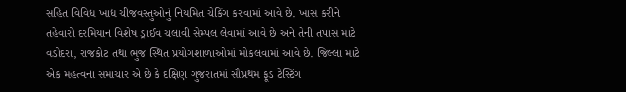સહિત વિવિધ ખાદ્ય ચીજવસ્તુઓનું નિયમિત ચેકિંગ કરવામાં આવે છે. ખાસ કરીને તહેવારો દરમિયાન વિશેષ ડ્રાઈવ ચલાવી સેમ્પલ લેવામાં આવે છે અને તેની તપાસ માટે વડોદરા, રાજકોટ તથા ભુજ સ્થિત પ્રયોગશાળાઓમાં મોકલવામાં આવે છે. જિલ્લા માટે એક મહત્વના સમાચાર એ છે કે દક્ષિણ ગુજરાતમાં સૌપ્રથમ ફૂડ ટેસ્ટિંગ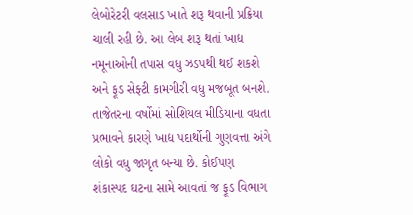લેબોરેટરી વલસાડ ખાતે શરૂ થવાની પ્રક્રિયા ચાલી રહી છે. આ લેબ શરૂ થતાં ખાદ્ય નમૂનાઓની તપાસ વધુ ઝડપથી થઈ શકશે અને ફૂડ સેફ્ટી કામગીરી વધુ મજબૂત બનશે. તાજેતરના વર્ષોમાં સોશિયલ મીડિયાના વધતા પ્રભાવને કારણે ખાદ્ય પદાર્થોની ગુણવત્તા અંગે લોકો વધુ જાગૃત બન્યા છે. કોઈપણ શંકાસ્પદ ઘટના સામે આવતાં જ ફૂડ વિભાગ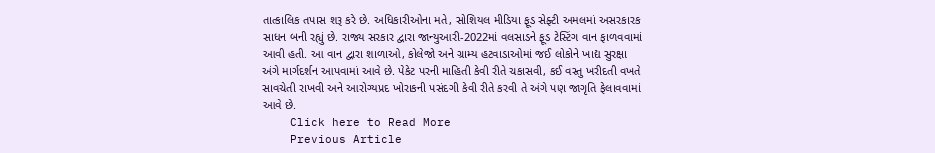તાત્કાલિક તપાસ શરૂ કરે છે. અધિકારીઓના મતે, સોશિયલ મીડિયા ફૂડ સેફ્ટી અમલમાં અસરકારક સાધન બની રહ્યું છે. રાજ્ય સરકાર દ્વારા જાન્યુઆરી-2022માં વલસાડને ફૂડ ટેસ્ટિંગ વાન ફાળવવામાં આવી હતી. આ વાન દ્વારા શાળાઓ, કોલેજો અને ગ્રામ્ય હટવાડાઓમાં જઈ લોકોને ખાદ્ય સુરક્ષા અંગે માર્ગદર્શન આપવામાં આવે છે. પેકેટ પરની માહિતી કેવી રીતે ચકાસવી, કઈ વસ્તુ ખરીદતી વખતે સાવચેતી રાખવી અને આરોગ્યપ્રદ ખોરાકની પસંદગી કેવી રીતે કરવી તે અંગે પણ જાગૃતિ ફેલાવવામાં આવે છે.
    Click here to Read More
    Previous Article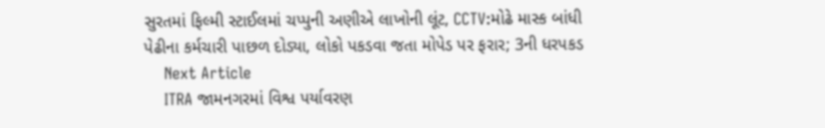સુરતમાં ફિલ્મી સ્ટાઈલમાં ચપ્પુની અણીએ લાખોની લૂંટ, CCTV:મોઢે માસ્ક બાંધી પેઢીના કર્મચારી પાછળ દોડ્યા, લોકો પકડવા જતા મોપેડ પર ફરાર; 3ની ધરપકડ
    Next Article
    ITRA જામનગરમાં વિશ્વ પર્યાવરણ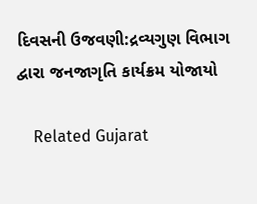દિવસની ઉજવણી:દ્રવ્યગુણ વિભાગ દ્વારા જનજાગૃતિ કાર્યક્રમ યોજાયો

    Related Gujarat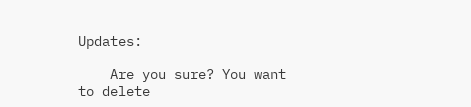Updates:

    Are you sure? You want to delete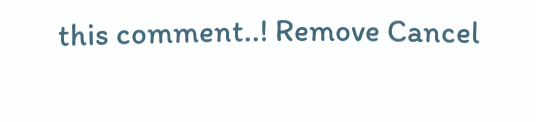this comment..! Remove Cancel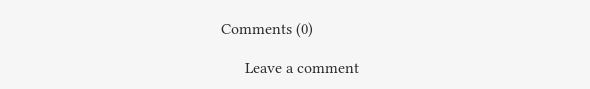Comments (0)

      Leave a comment